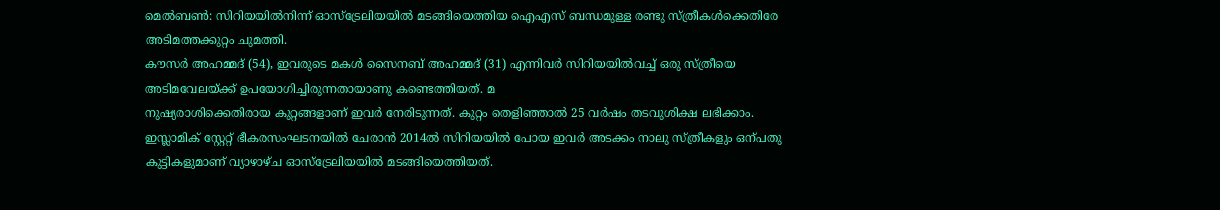മെൽബൺ: സിറിയയിൽനിന്ന് ഓസ്ട്രേലിയയിൽ മടങ്ങിയെത്തിയ ഐഎസ് ബന്ധമുള്ള രണ്ടു സ്ത്രീകൾക്കെതിരേ അടിമത്തക്കുറ്റം ചുമത്തി.
കൗസർ അഹമ്മദ് (54), ഇവരുടെ മകൾ സൈനബ് അഹമ്മദ് (31) എന്നിവർ സിറിയയിൽവച്ച് ഒരു സ്ത്രീയെ അടിമവേലയ്ക്ക് ഉപയോഗിച്ചിരുന്നതായാണു കണ്ടെത്തിയത്. മ
നുഷ്യരാശിക്കെതിരായ കുറ്റങ്ങളാണ് ഇവർ നേരിടുന്നത്. കുറ്റം തെളിഞ്ഞാൽ 25 വർഷം തടവുശിക്ഷ ലഭിക്കാം.
ഇസ്ലാമിക് സ്റ്റേറ്റ് ഭീകരസംഘടനയിൽ ചേരാൻ 2014ൽ സിറിയയിൽ പോയ ഇവർ അടക്കം നാലു സ്ത്രീകളും ഒന്പതു കുട്ടികളുമാണ് വ്യാഴാഴ്ച ഓസ്ട്രേലിയയിൽ മടങ്ങിയെത്തിയത്.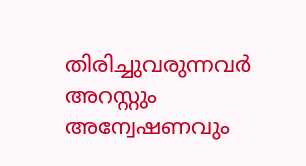തിരിച്ചുവരുന്നവർ അറസ്റ്റും അന്വേഷണവും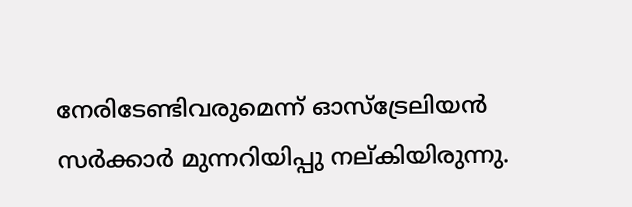നേരിടേണ്ടിവരുമെന്ന് ഓസ്ട്രേലിയൻ സർക്കാർ മുന്നറിയിപ്പു നല്കിയിരുന്നു.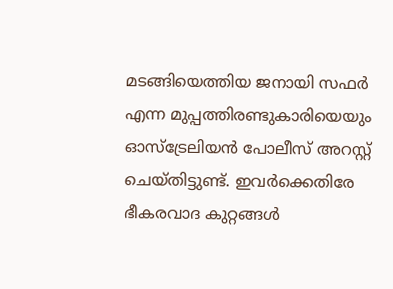മടങ്ങിയെത്തിയ ജനായി സഫർ എന്ന മുപ്പത്തിരണ്ടുകാരിയെയും ഓസ്ട്രേലിയൻ പോലീസ് അറസ്റ്റ് ചെയ്തിട്ടുണ്ട്. ഇവർക്കെതിരേ ഭീകരവാദ കുറ്റങ്ങൾ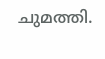ചുമത്തി.